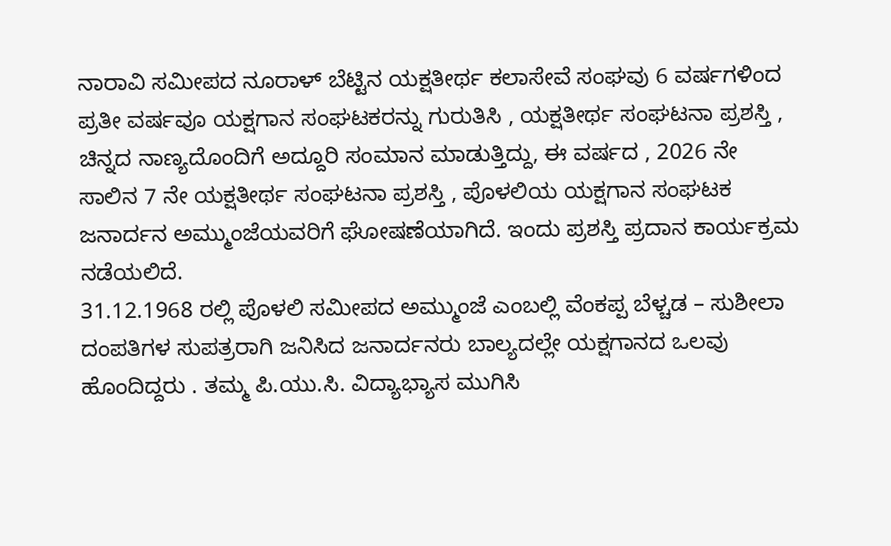ನಾರಾವಿ ಸಮೀಪದ ನೂರಾಳ್ ಬೆಟ್ಟಿನ ಯಕ್ಷತೀರ್ಥ ಕಲಾಸೇವೆ ಸಂಘವು 6 ವರ್ಷಗಳಿಂದ ಪ್ರತೀ ವರ್ಷವೂ ಯಕ್ಷಗಾನ ಸಂಘಟಕರನ್ನು ಗುರುತಿಸಿ , ಯಕ್ಷತೀರ್ಥ ಸಂಘಟನಾ ಪ್ರಶಸ್ತಿ , ಚಿನ್ನದ ನಾಣ್ಯದೊಂದಿಗೆ ಅದ್ದೂರಿ ಸಂಮಾನ ಮಾಡುತ್ತಿದ್ದು, ಈ ವರ್ಷದ , 2026 ನೇ ಸಾಲಿನ 7 ನೇ ಯಕ್ಷತೀರ್ಥ ಸಂಘಟನಾ ಪ್ರಶಸ್ತಿ , ಪೊಳಲಿಯ ಯಕ್ಷಗಾನ ಸಂಘಟಕ ಜನಾರ್ದನ ಅಮ್ಮುಂಜೆಯವರಿಗೆ ಘೋಷಣೆಯಾಗಿದೆ. ಇಂದು ಪ್ರಶಸ್ತಿ ಪ್ರದಾನ ಕಾರ್ಯಕ್ರಮ ನಡೆಯಲಿದೆ.
31.12.1968 ರಲ್ಲಿ ಪೊಳಲಿ ಸಮೀಪದ ಅಮ್ಮುಂಜೆ ಎಂಬಲ್ಲಿ ವೆಂಕಪ್ಪ ಬೆಳ್ಚಡ – ಸುಶೀಲಾ ದಂಪತಿಗಳ ಸುಪತ್ರರಾಗಿ ಜನಿಸಿದ ಜನಾರ್ದನರು ಬಾಲ್ಯದಲ್ಲೇ ಯಕ್ಷಗಾನದ ಒಲವು ಹೊಂದಿದ್ದರು . ತಮ್ಮ ಪಿ.ಯು.ಸಿ. ವಿದ್ಯಾಭ್ಯಾಸ ಮುಗಿಸಿ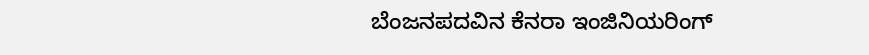ಬೆಂಜನಪದವಿನ ಕೆನರಾ ಇಂಜಿನಿಯರಿಂಗ್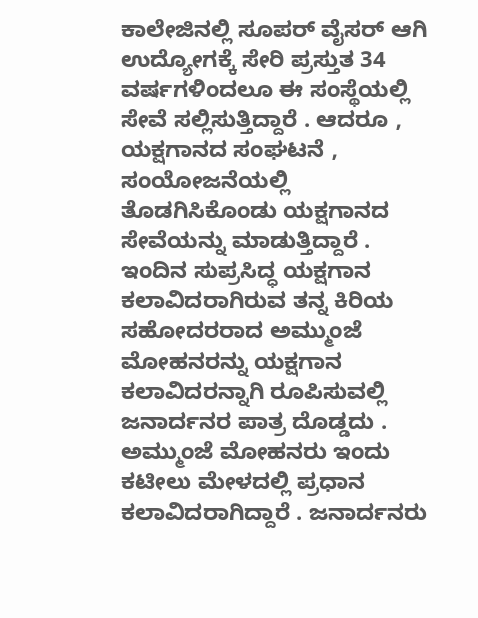ಕಾಲೇಜಿನಲ್ಲಿ ಸೂಪರ್ ವೈಸರ್ ಆಗಿ ಉದ್ಯೋಗಕ್ಕೆ ಸೇರಿ ಪ್ರಸ್ತುತ 34 ವರ್ಷಗಳಿಂದಲೂ ಈ ಸಂಸ್ಥೆಯಲ್ಲಿ ಸೇವೆ ಸಲ್ಲಿಸುತ್ತಿದ್ದಾರೆ . ಆದರೂ , ಯಕ್ಷಗಾನದ ಸಂಘಟನೆ , ಸಂಯೋಜನೆಯಲ್ಲಿ ತೊಡಗಿಸಿಕೊಂಡು ಯಕ್ಷಗಾನದ ಸೇವೆಯನ್ನು ಮಾಡುತ್ತಿದ್ದಾರೆ . ಇಂದಿನ ಸುಪ್ರಸಿದ್ಧ ಯಕ್ಷಗಾನ ಕಲಾವಿದರಾಗಿರುವ ತನ್ನ ಕಿರಿಯ ಸಹೋದರರಾದ ಅಮ್ಮುಂಜೆ ಮೋಹನರನ್ನು ಯಕ್ಷಗಾನ ಕಲಾವಿದರನ್ನಾಗಿ ರೂಪಿಸುವಲ್ಲಿ ಜನಾರ್ದನರ ಪಾತ್ರ ದೊಡ್ಡದು . ಅಮ್ಮುಂಜೆ ಮೋಹನರು ಇಂದು ಕಟೀಲು ಮೇಳದಲ್ಲಿ ಪ್ರಧಾನ ಕಲಾವಿದರಾಗಿದ್ದಾರೆ . ಜನಾರ್ದನರು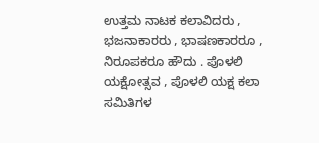ಉತ್ತಮ ನಾಟಕ ಕಲಾವಿದರು , ಭಜನಾಕಾರರು , ಭಾಷಣಕಾರರೂ , ನಿರೂಪಕರೂ ಹೌದು . ಪೊಳಲಿ ಯಕ್ಷೋತ್ಸವ , ಪೊಳಲಿ ಯಕ್ಷ ಕಲಾ ಸಮಿತಿಗಳ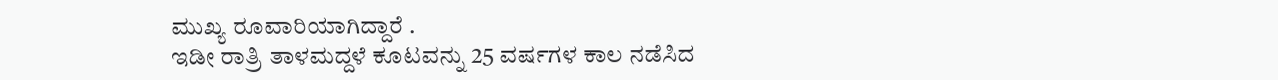ಮುಖ್ಯ ರೂವಾರಿಯಾಗಿದ್ದಾರೆ .
ಇಡೀ ರಾತ್ರಿ ತಾಳಮದ್ದಳೆ ಕೂಟವನ್ನು 25 ವರ್ಷಗಳ ಕಾಲ ನಡೆಸಿದ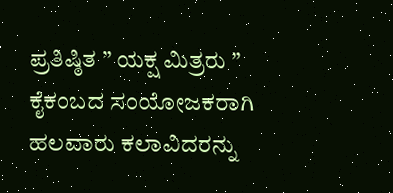ಪ್ರತಿಷ್ಠಿತ ” ಯಕ್ಷ ಮಿತ್ರರು ” ಕೈಕಂಬದ ಸಂಯೋಜಕರಾಗಿ ಹಲವಾರು ಕಲಾವಿದರನ್ನು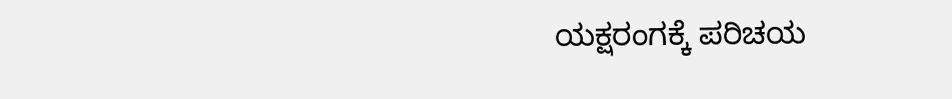ಯಕ್ಷರಂಗಕ್ಕೆ ಪರಿಚಯ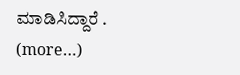ಮಾಡಿಸಿದ್ದಾರೆ .
(more…)